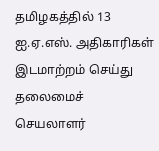தமிழகத்தில் 13 ஐ.ஏ.எஸ். அதிகாரிகள் இடமாற்றம் செய்து தலைமைச் செயலாளர்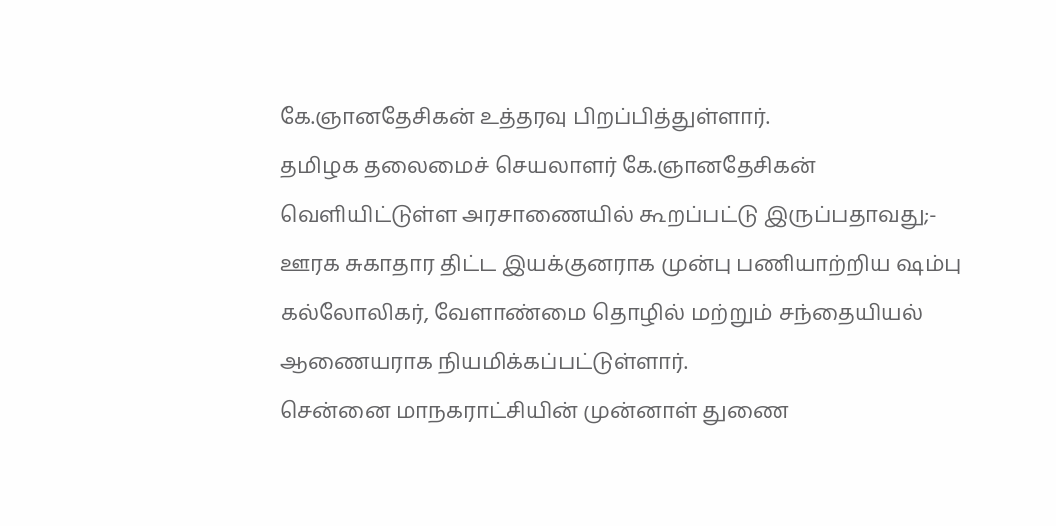கே.ஞானதேசிகன் உத்தரவு பிறப்பித்துள்ளார்.
தமிழக தலைமைச் செயலாளர் கே.ஞானதேசிகன் வெளியிட்டுள்ள அரசாணையில் கூறப்பட்டு இருப்பதாவது;-
ஊரக சுகாதார திட்ட இயக்குனராக முன்பு பணியாற்றிய ஷம்பு கல்லோலிகர், வேளாண்மை தொழில் மற்றும் சந்தையியல் ஆணையராக நியமிக்கப்பட்டுள்ளார்.
சென்னை மாநகராட்சியின் முன்னாள் துணை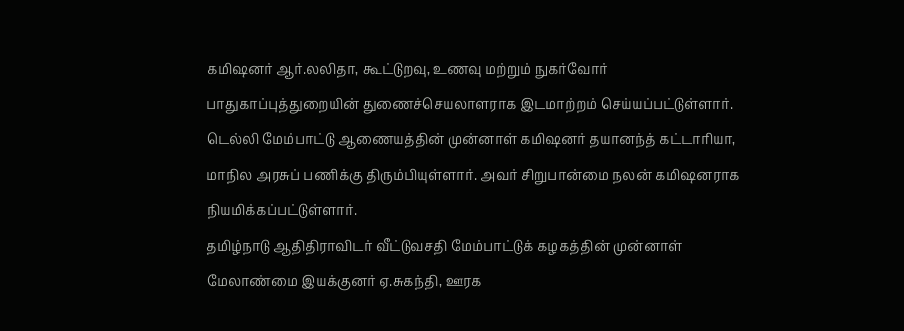கமிஷனர் ஆர்.லலிதா, கூட்டுறவு, உணவு மற்றும் நுகர்வோர் பாதுகாப்புத்துறையின் துணைச்செயலாளராக இடமாற்றம் செய்யப்பட்டுள்ளார்.
டெல்லி மேம்பாட்டு ஆணையத்தின் முன்னாள் கமிஷனர் தயானந்த் கட்டாரியா, மாநில அரசுப் பணிக்கு திரும்பியுள்ளார். அவர் சிறுபான்மை நலன் கமிஷனராக நியமிக்கப்பட்டுள்ளார்.
தமிழ்நாடு ஆதிதிராவிடர் வீட்டுவசதி மேம்பாட்டுக் கழகத்தின் முன்னாள் மேலாண்மை இயக்குனர் ஏ.சுகந்தி, ஊரக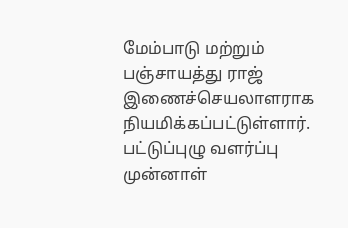மேம்பாடு மற்றும் பஞ்சாயத்து ராஜ் இணைச்செயலாளராக நியமிக்கப்பட்டுள்ளார்.
பட்டுப்புழு வளர்ப்பு முன்னாள்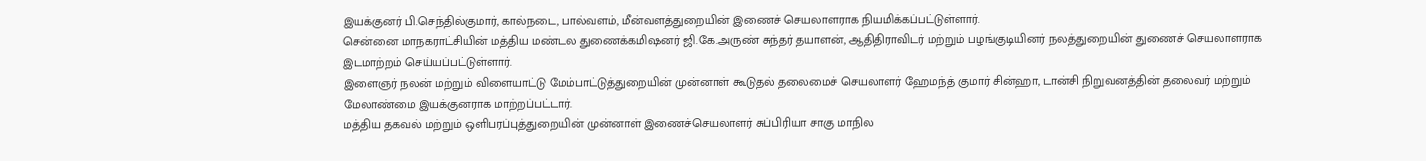இயக்குனர் பி.செந்தில்குமார், கால்நடை, பால்வளம், மீன்வளத்துறையின் இணைச் செயலாளராக நியமிக்கப்பட்டுள்ளார்.
சென்னை மாநகராட்சியின் மத்திய மண்டல துணைக்கமிஷனர் ஜி.கே.அருண் சுந்தர் தயாளன், ஆதிதிராவிடர் மற்றும் பழங்குடியினர் நலத்துறையின் துணைச் செயலாளராக இடமாற்றம் செய்யப்பட்டுள்ளார்.
இளைஞர் நலன் மற்றும் விளையாட்டு மேம்பாட்டுத்துறையின் முன்னாள் கூடுதல் தலைமைச் செயலாளர் ஹேமந்த் குமார் சின்ஹா, டான்சி நிறுவனத்தின் தலைவர் மற்றும் மேலாண்மை இயக்குனராக மாற்றப்பட்டார்.
மத்திய தகவல் மற்றும் ஒளிபரப்புத்துறையின் முன்னாள் இணைச்செயலாளர் சுப்பிரியா சாகு மாநில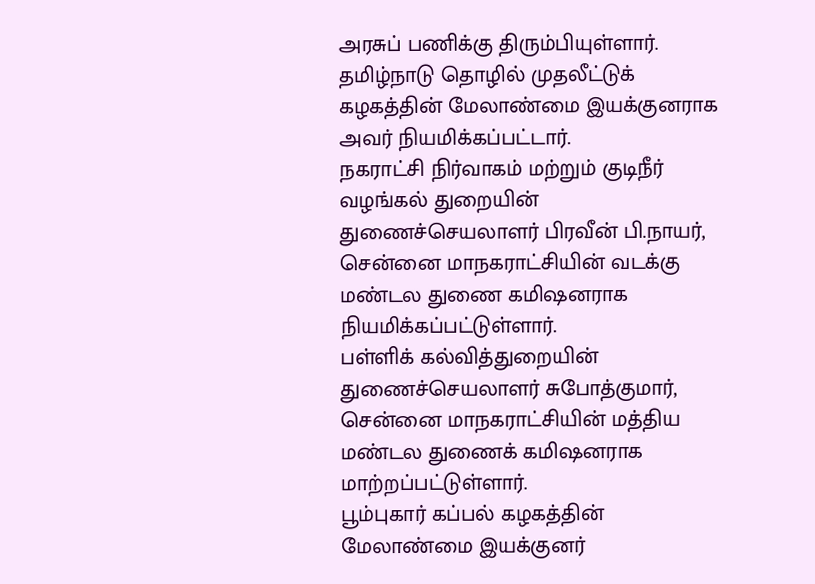அரசுப் பணிக்கு திரும்பியுள்ளார். தமிழ்நாடு தொழில் முதலீட்டுக் கழகத்தின் மேலாண்மை இயக்குனராக அவர் நியமிக்கப்பட்டார்.
நகராட்சி நிர்வாகம் மற்றும் குடிநீர் வழங்கல் துறையின் துணைச்செயலாளர் பிரவீன் பி.நாயர், சென்னை மாநகராட்சியின் வடக்கு மண்டல துணை கமிஷனராக நியமிக்கப்பட்டுள்ளார்.
பள்ளிக் கல்வித்துறையின் துணைச்செயலாளர் சுபோத்குமார், சென்னை மாநகராட்சியின் மத்திய மண்டல துணைக் கமிஷனராக மாற்றப்பட்டுள்ளார்.
பூம்புகார் கப்பல் கழகத்தின் மேலாண்மை இயக்குனர்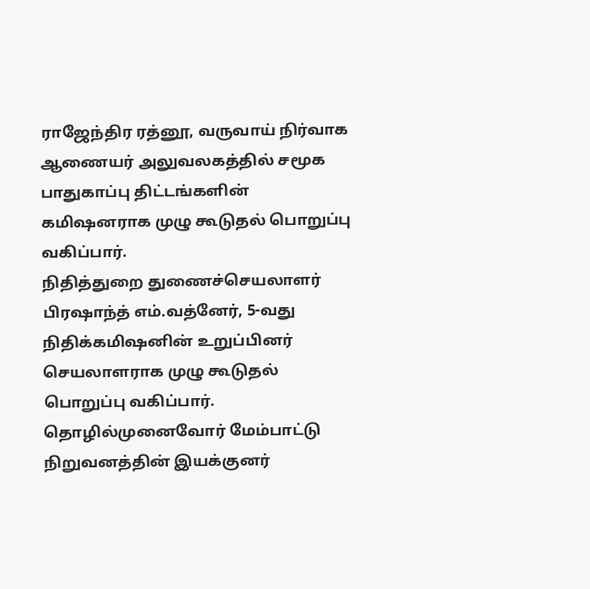ராஜேந்திர ரத்னூ, வருவாய் நிர்வாக ஆணையர் அலுவலகத்தில் சமூக பாதுகாப்பு திட்டங்களின் கமிஷனராக முழு கூடுதல் பொறுப்பு வகிப்பார்.
நிதித்துறை துணைச்செயலாளர் பிரஷாந்த் எம்.வத்னேர், 5-வது நிதிக்கமிஷனின் உறுப்பினர் செயலாளராக முழு கூடுதல் பொறுப்பு வகிப்பார்.
தொழில்முனைவோர் மேம்பாட்டு நிறுவனத்தின் இயக்குனர்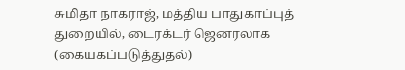சுமிதா நாகராஜ், மத்திய பாதுகாப்புத் துறையில், டைரக்டர் ஜெனரலாக (கையகப்படுத்துதல்)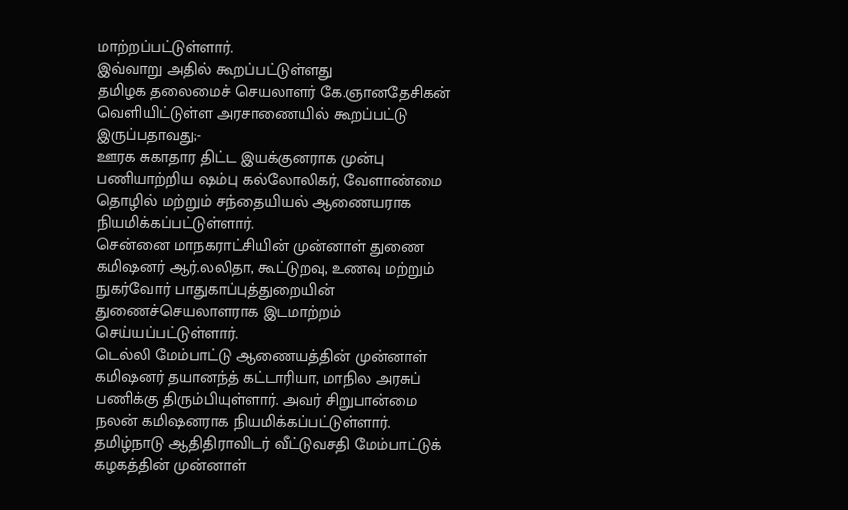மாற்றப்பட்டுள்ளார்.
இவ்வாறு அதில் கூறப்பட்டுள்ளது
தமிழக தலைமைச் செயலாளர் கே.ஞானதேசிகன் வெளியிட்டுள்ள அரசாணையில் கூறப்பட்டு இருப்பதாவது;-
ஊரக சுகாதார திட்ட இயக்குனராக முன்பு பணியாற்றிய ஷம்பு கல்லோலிகர், வேளாண்மை தொழில் மற்றும் சந்தையியல் ஆணையராக நியமிக்கப்பட்டுள்ளார்.
சென்னை மாநகராட்சியின் முன்னாள் துணை கமிஷனர் ஆர்.லலிதா, கூட்டுறவு, உணவு மற்றும் நுகர்வோர் பாதுகாப்புத்துறையின் துணைச்செயலாளராக இடமாற்றம் செய்யப்பட்டுள்ளார்.
டெல்லி மேம்பாட்டு ஆணையத்தின் முன்னாள் கமிஷனர் தயானந்த் கட்டாரியா, மாநில அரசுப் பணிக்கு திரும்பியுள்ளார். அவர் சிறுபான்மை நலன் கமிஷனராக நியமிக்கப்பட்டுள்ளார்.
தமிழ்நாடு ஆதிதிராவிடர் வீட்டுவசதி மேம்பாட்டுக் கழகத்தின் முன்னாள்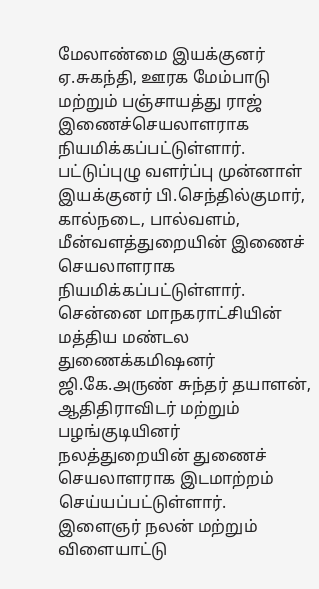மேலாண்மை இயக்குனர் ஏ.சுகந்தி, ஊரக மேம்பாடு மற்றும் பஞ்சாயத்து ராஜ் இணைச்செயலாளராக நியமிக்கப்பட்டுள்ளார்.
பட்டுப்புழு வளர்ப்பு முன்னாள் இயக்குனர் பி.செந்தில்குமார், கால்நடை, பால்வளம், மீன்வளத்துறையின் இணைச் செயலாளராக நியமிக்கப்பட்டுள்ளார்.
சென்னை மாநகராட்சியின் மத்திய மண்டல துணைக்கமிஷனர் ஜி.கே.அருண் சுந்தர் தயாளன், ஆதிதிராவிடர் மற்றும் பழங்குடியினர் நலத்துறையின் துணைச் செயலாளராக இடமாற்றம் செய்யப்பட்டுள்ளார்.
இளைஞர் நலன் மற்றும் விளையாட்டு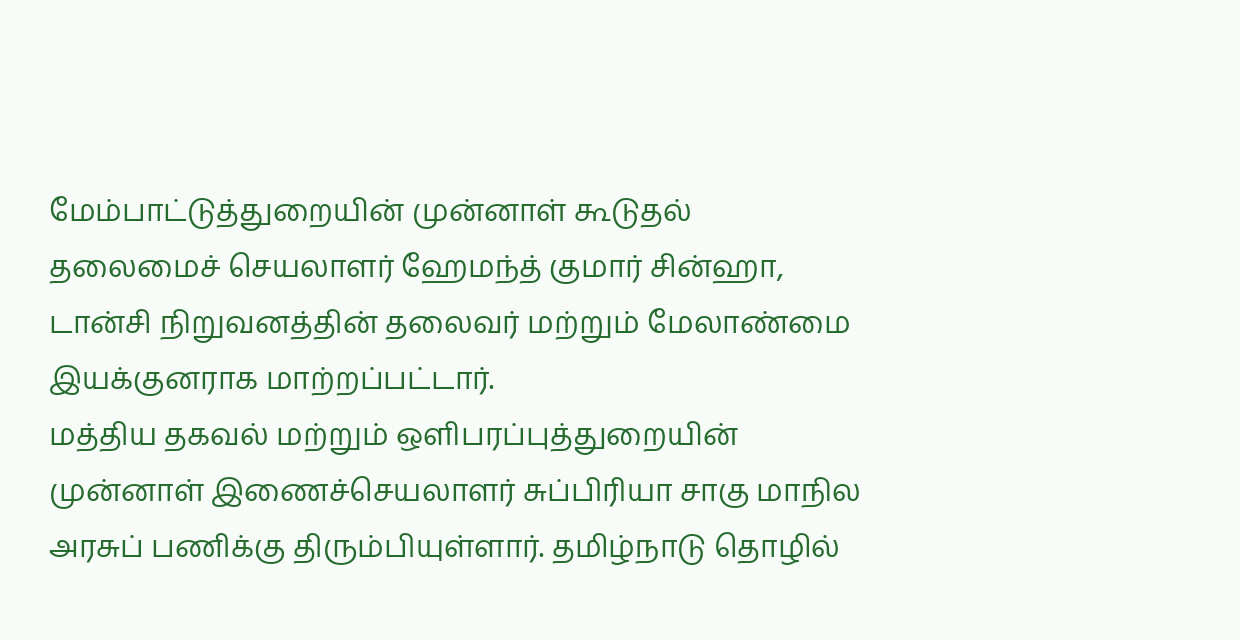மேம்பாட்டுத்துறையின் முன்னாள் கூடுதல் தலைமைச் செயலாளர் ஹேமந்த் குமார் சின்ஹா, டான்சி நிறுவனத்தின் தலைவர் மற்றும் மேலாண்மை இயக்குனராக மாற்றப்பட்டார்.
மத்திய தகவல் மற்றும் ஒளிபரப்புத்துறையின் முன்னாள் இணைச்செயலாளர் சுப்பிரியா சாகு மாநில அரசுப் பணிக்கு திரும்பியுள்ளார். தமிழ்நாடு தொழில்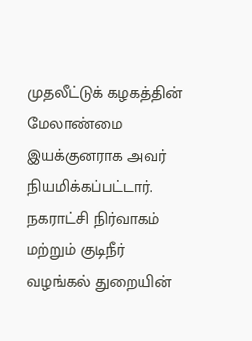முதலீட்டுக் கழகத்தின் மேலாண்மை இயக்குனராக அவர் நியமிக்கப்பட்டார்.
நகராட்சி நிர்வாகம் மற்றும் குடிநீர் வழங்கல் துறையின்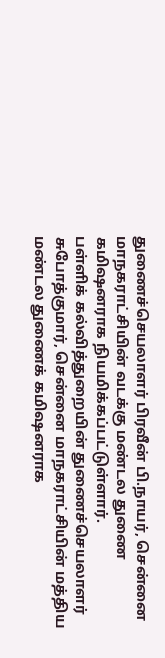துணைச்செயலாளர் பிரவீன் பி.நாயர், சென்னை மாநகராட்சியின் வடக்கு மண்டல துணை கமிஷனராக நியமிக்கப்பட்டுள்ளார்.
பள்ளிக் கல்வித்துறையின் துணைச்செயலாளர் சுபோத்குமார், சென்னை மாநகராட்சியின் மத்திய மண்டல துணைக் கமிஷனராக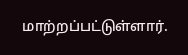மாற்றப்பட்டுள்ளார்.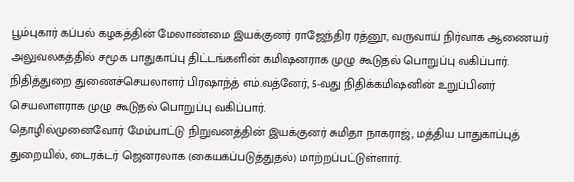பூம்புகார் கப்பல் கழகத்தின் மேலாண்மை இயக்குனர் ராஜேந்திர ரத்னூ, வருவாய் நிர்வாக ஆணையர் அலுவலகத்தில் சமூக பாதுகாப்பு திட்டங்களின் கமிஷனராக முழு கூடுதல் பொறுப்பு வகிப்பார்.
நிதித்துறை துணைச்செயலாளர் பிரஷாந்த் எம்.வத்னேர், 5-வது நிதிக்கமிஷனின் உறுப்பினர் செயலாளராக முழு கூடுதல் பொறுப்பு வகிப்பார்.
தொழில்முனைவோர் மேம்பாட்டு நிறுவனத்தின் இயக்குனர் சுமிதா நாகராஜ், மத்திய பாதுகாப்புத் துறையில், டைரக்டர் ஜெனரலாக (கையகப்படுத்துதல்) மாற்றப்பட்டுள்ளார்.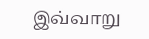இவ்வாறு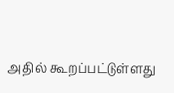அதில் கூறப்பட்டுள்ளது